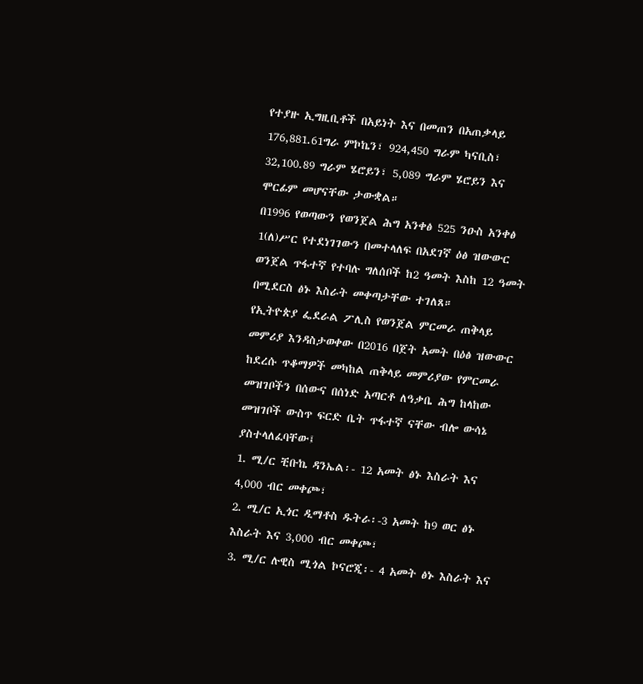የተያዙ ኢግዚቢቶች በአይነት እና በመጠን በአጠቃላይ 176,881.61ግራ ምኮኬን፣ 924,450 ግራም ካናቢስ፣ 32,100.89 ግራም ሄሮይን፣ 5,089 ግራም ሄሮይን እና ሞርፊም መሆናቸው ታውቋል።
በ1996 የወጣውን የወንጀል ሕግ አንቀፅ 525 ንዑስ አንቀፅ 1(ለ)ሥር የተደነገገውን በመተላለፍ በአደገኛ ዕፅ ዝውውር ወንጀል ጥፋተኛ የተባሉ ግለሰቦች ከ2 ዓመት እስከ 12 ዓመት በሚደርስ ፅኑ እስራት መቀጣታቸው ተገለጸ።
የኢትዮጵያ ፌደራል ፖሊስ የወንጀል ምርመራ ጠቅላይ መምሪያ እንዳስታወቀው በ2016 በጀት አመት በዕፅ ዝውውር ከደረሱ ጥቆማዎች መካከል ጠቅላይ መምሪያው የምርመራ መዝገቦችን በሰውና በሰነድ አጣርቶ ለዓቃቤ ሕግ ከላከው መዝገቦች ውስጥ ፍርድ ቤት ጥፋተኛ ናቸው ብሎ ውሳኔ ያስተላለፈባቸው፤
1. ሚ/ር ቺቡኬ ዳንኤል፡- 12 አመት ፅኑ እስራት እና 4,000 ብር መቀጮ፣
2. ሚ/ር ኢጎር ዲማቶስ ዱትራ፡-3 አመት ከ9 ወር ፅኑ እስራት እና 3,000 ብር መቀጮ፣
3. ሚ/ር ሉዊስ ሚጎል ኮናሮጂ፡- 4 አመት ፅኑ እስራት እና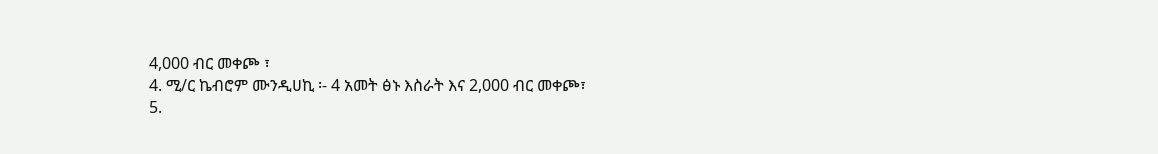4,000 ብር መቀጮ ፣
4. ሚ/ር ኬብሮም ሙንዲሀኪ ፡- 4 አመት ፅኑ እስራት እና 2,000 ብር መቀጮ፣
5.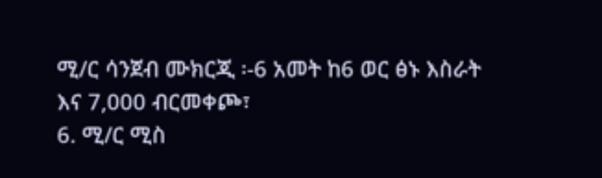ሚ/ር ሳንጀብ ሙክርጂ ፡-6 አመት ከ6 ወር ፅኑ እስራት እና 7,000 ብርመቀጮ፣
6. ሚ/ር ሚስ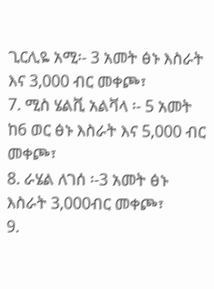ጊርሊዬ አሚ፡- 3 አመት ፅኑ እስራት እና 3,000 ብር መቀጮ፣
7. ሚስ ሄልቪ አልቫላ ፡- 5 አመት ከ6 ወር ፅኑ እስራት እና 5,000 ብር መቀጮ፣
8. ራሄል ለገሰ ፡-3 አመት ፅኑ እስራት 3,000ብር መቀጮ፣
9.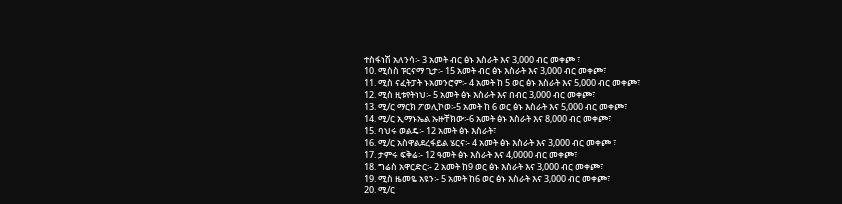ተስፋነሽ አለንሳ፡- 3 አመት ብር ፅኑ እስራት እና 3,000 ብር መቀጮ ፣
10. ሚስስ ፑርናማ ጊታ፡- 15 አመት ብር ፅኑ እስራት እና 3,000 ብር መቀጮ፣
11. ሚስ ናፈትፓት ኑአመንሮም፡- 4 አመት ከ 5 ወር ፅኑ እስራት እና 5,000 ብር መቀጮ፣
12. ሚስ ዚቱየትነህ፡- 5 አመት ፅኑ እስራት እና በብር 3,000 ብር መቀጮ፣
13. ሚ/ር ማርክ ፖወሊኮወ፡-5 አመት ከ 6 ወር ፅኑ እስራት እና 5,000 ብር መቀጮ፣
14. ሚ/ር ኢማኑኤል ኡዙቸክው፡-6 አመት ፅኑ እስራት እና 8,000 ብር መቀጮ፣
15. ባህሩ ወልዴ፡- 12 አመት ፅኑ እስራት፣
16. ሚ/ር አስዋልደረፋይል ሄርና፡- 4 አመት ፅኑ እስራት እና 3,000 ብር መቀጮ ፣
17. ታምሩ ፍቅሬ፡- 12 ዓመት ፅኑ እስራት እና 4,0000 ብር መቀጮ፣
18. ግሬስ አዋርድር፡- 2 አመት ከ9 ወር ፅኑ እስራት እና 3,000 ብር መቀጮ፣
19. ሚስ ዜመዬ አዩን፡- 5 አመት ከ6 ወር ፅኑ እስራት እና 3,000 ብር መቀጮ፣
20. ሚ/ር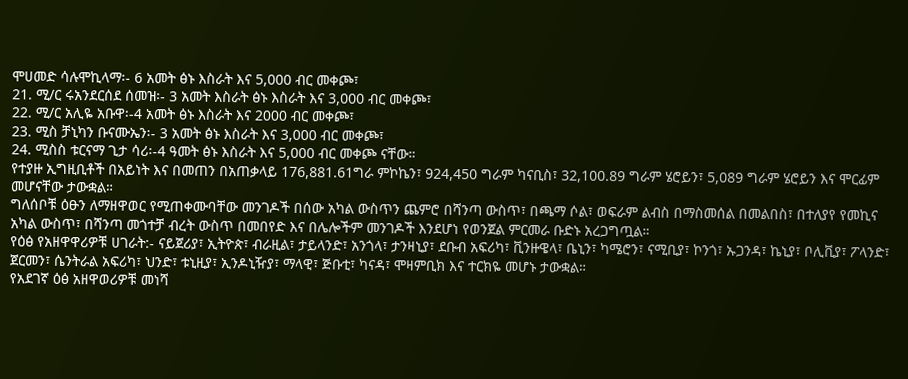ሞሀመድ ሳሉሞኪላማ፡- 6 አመት ፅኑ እስራት እና 5,000 ብር መቀጮ፣
21. ሚ/ር ሩአንደርሰደ ሰመዝ፡- 3 አመት እስራት ፅኑ እስራት እና 3,000 ብር መቀጮ፣
22. ሚ/ር አሊዬ አቡዋ፡-4 አመት ፅኑ እስራት እና 2000 ብር መቀጮ፣
23. ሚስ ቻኒካን ቡናሙኤን፡- 3 አመት ፅኑ እስራት እና 3,000 ብር መቀጮ፣
24. ሚስስ ቱርናማ ጊታ ሳሪ፡-4 ዓመት ፅኑ እስራት እና 5,000 ብር መቀጮ ናቸው።
የተያዙ ኢግዚቢቶች በአይነት እና በመጠን በአጠቃላይ 176,881.61ግራ ምኮኬን፣ 924,450 ግራም ካናቢስ፣ 32,100.89 ግራም ሄሮይን፣ 5,089 ግራም ሄሮይን እና ሞርፊም መሆናቸው ታውቋል።
ግለሰቦቹ ዕፁን ለማዘዋወር የሚጠቀሙባቸው መንገዶች በሰው አካል ውስጥን ጨምሮ በሻንጣ ውስጥ፣ በጫማ ሶል፣ ወፍራም ልብስ በማስመሰል በመልበስ፣ በተለያየ የመኪና አካል ውስጥ፣ በሻንጣ መጎተቻ ብረት ውስጥ በመበየድ እና በሌሎችም መንገዶች እንደሆነ የወንጀል ምርመራ ቡድኑ አረጋግጧል።
የዕፅ የአዘዋዋሪዎቹ ሀገራት:- ናይጀሪያ፣ ኢትዮጵ፣ ብራዚል፣ ታይላንድ፣ አንጎላ፣ ታንዛኒያ፣ ደቡብ አፍሪካ፣ ቪንዙዌላ፣ ቤኒን፣ ካሜሮን፣ ናሚቢያ፣ ኮንጎ፣ ኡጋንዳ፣ ኬኒያ፣ ቦሊቪያ፣ ፖላንድ፣ ጀርመን፣ ሴንትራል አፍሪካ፣ ህንድ፣ ቱኒዚያ፣ ኢንዶኒዥያ፣ ማላዊ፣ ጅቡቲ፣ ካናዳ፣ ሞዛምቢክ እና ተርክዬ መሆኑ ታውቋል።
የአደገኛ ዕፅ አዘዋወሪዎቹ መነሻ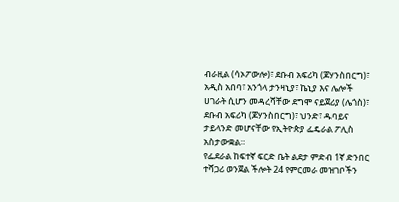ብራዚል (ሳኦፖውሎ)፣ ደቡብ አፍሪካ (ጆሃንስበርግ)፣ አዲስ አበባ፣ አንጎላ ታንዛኒያ፣ ኬኒያ እና ሌሎች ሀገራት ሲሆን መዳረሻቸው ደግሞ ናይጀሪያ (ሌጎስ)፣ ደቡብ አፍሪካ (ጆሃንስበርግ)፣ ህንድ፣ ዱባይና ታይላንድ መሆናቸው የኢትዮጵያ ፌዴራል ፖሊስ አስታውቋል።
የፌደራል ከፍተኛ ፍርድ ቤት ልደታ ምድብ 1ኛ ድንበር ተሻጋሪ ወንጀል ችሎት 24 የምርመራ መዝገቦችን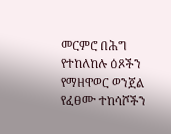መርምሮ በሕግ የተከለከሉ ዕጾችን የማዘዋወር ወንጀል የፈፀሙ ተከሳሾችን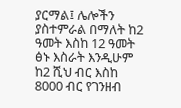ያርማል፤ ሌሎችን ያስተምራል በማለት ከ2 ዓመት እስከ 12 ዓመት ፅኑ እስራት እንዲሁም ከ2 ሺህ ብር እስከ 8000 ብር የገንዘብ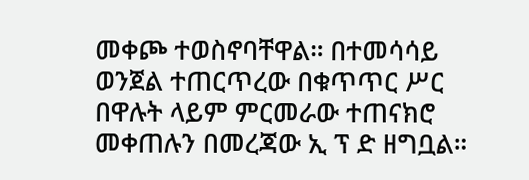መቀጮ ተወስኖባቸዋል። በተመሳሳይ ወንጀል ተጠርጥረው በቁጥጥር ሥር በዋሉት ላይም ምርመራው ተጠናክሮ መቀጠሉን በመረጃው ኢ ፕ ድ ዘግቧል።